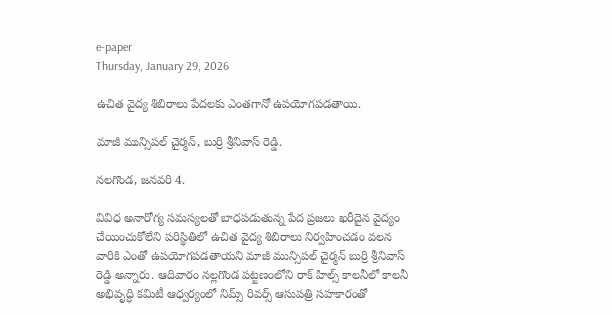e-paper
Thursday, January 29, 2026

ఉచిత వైద్య శిబిరాలు పేదలకు ఎంతగానో ఉపయోగపడతాయి.

మాజీ మున్సిపల్ చైర్మన్, బుర్రి శ్రీనివాస్ రెడ్డి.

నలగొండ, జనవరి 4.

వివిధ అనారోగ్య సమస్యలతో బాధపడుతున్న పేద ప్రజలు ఖరీదైన వైద్యం చేయించుకోలేని పరిస్థితిలో ఉచిత వైద్య శిబిరాలు నిర్వహించడం వలన వారికి ఎంతో ఉపయోగపడతాయని మాజీ మున్సిపల్ చైర్మన్ బుర్రి శ్రీనివాస్ రెడ్డి అన్నారు. ఆదివారం నల్లగొండ పట్టణంలోని రాక్ హిల్స్ కాలనీలో కాలనీ అభివృద్ధి కమిటీ ఆధ్వర్యంలో నిమ్స్ రివర్స్ ఆసుపత్రి సహకారంతో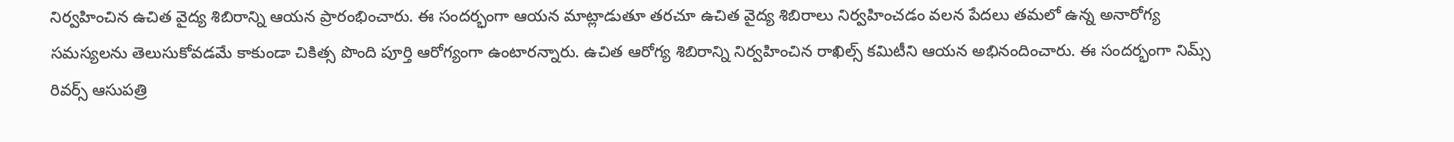నిర్వహించిన ఉచిత వైద్య శిబిరాన్ని ఆయన ప్రారంభించారు. ఈ సందర్భంగా ఆయన మాట్లాడుతూ తరచూ ఉచిత వైద్య శిబిరాలు నిర్వహించడం వలన పేదలు తమలో ఉన్న అనారోగ్య సమస్యలను తెలుసుకోవడమే కాకుండా చికిత్స పొంది పూర్తి ఆరోగ్యంగా ఉంటారన్నారు. ఉచిత ఆరోగ్య శిబిరాన్ని నిర్వహించిన రాఖిల్స్ కమిటీని ఆయన అభినందించారు. ఈ సందర్భంగా నిమ్స్ రివర్స్ ఆసుపత్రి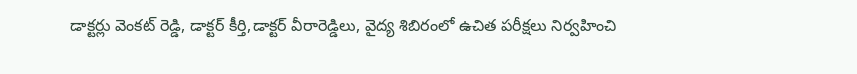డాక్టర్లు వెంకట్ రెడ్డి, డాక్టర్ కీర్తి,డాక్టర్ వీరారెడ్డిలు, వైద్య శిబిరంలో ఉచిత పరీక్షలు నిర్వహించి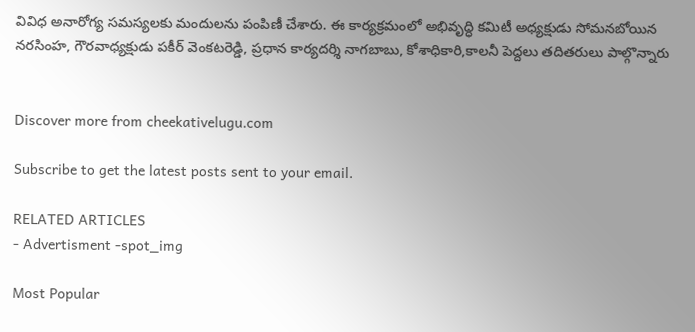వివిధ అనారోగ్య సమస్యలకు మందులను పంపిణీ చేశారు. ఈ కార్యక్రమంలో అభివృద్ధి కమిటీ అధ్యక్షుడు సోమనబోయిన నరసింహ, గౌరవాధ్యక్షుడు పకీర్ వెంకటరెడ్డి, ప్రధాన కార్యదర్శి నాగబాబు, కోశాధికారి,కాలనీ పెద్దలు తదితరులు పాల్గొన్నారు


Discover more from cheekativelugu.com

Subscribe to get the latest posts sent to your email.

RELATED ARTICLES
- Advertisment -spot_img

Most Popular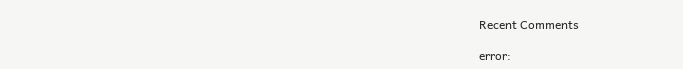Recent Comments

error: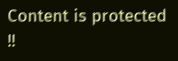Content is protected !!